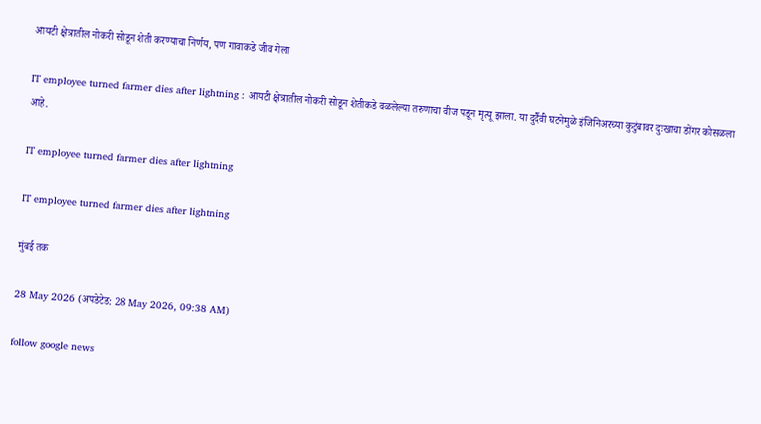आयटी क्षेत्रातील नोकरी सोडून शेती करण्याचा निर्णय, पण गावाकडे जीव गेला

IT employee turned farmer dies after lightning : आयटी क्षेत्रातील नोकरी सोडून शेतीकडे वळलेल्या तरुणाचा वीज पडून मृत्यू झाला. या दुर्दैवी घटनेमुळे इंजिनिअरच्या कुटुंबावर दुःखाचा डोंगर कोसळला आहे.

IT employee turned farmer dies after lightning

IT employee turned farmer dies after lightning

मुंबई तक

28 May 2026 (अपडेटेड: 28 May 2026, 09:38 AM)

follow google news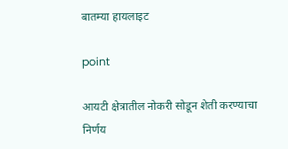बातम्या हायलाइट

point

आयटी क्षेत्रातील नोकरी सोडून शेती करण्याचा निर्णय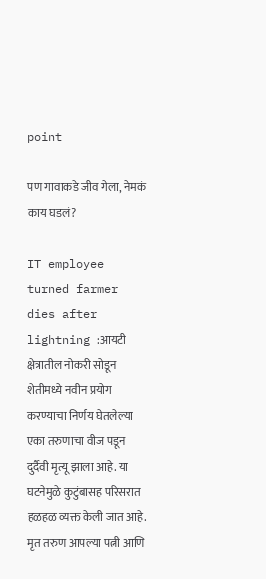point

पण गावाकडे जीव गेला, नेमकं काय घडलं?

IT employee turned farmer dies after lightning :आयटी क्षेत्रातील नोकरी सोडून शेतीमध्ये नवीन प्रयोग करण्याचा निर्णय घेतलेल्या एका तरुणाचा वीज पडून दुर्दैवी मृत्यू झाला आहे. या घटनेमुळे कुटुंबासह परिसरात हळहळ व्यक्त केली जात आहे. मृत तरुण आपल्या पत्नी आणि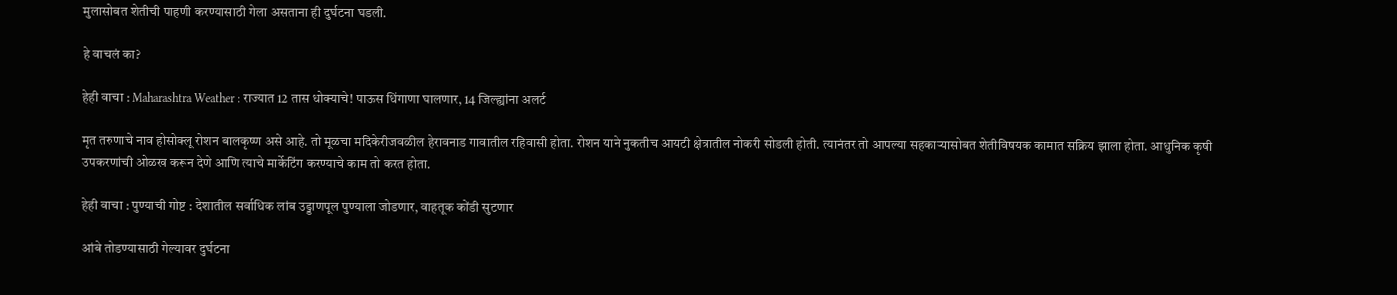मुलासोबत शेतीची पाहणी करण्यासाठी गेला असताना ही दुर्घटना घडली.

हे वाचलं का?

हेही वाचा : Maharashtra Weather : राज्यात 12 तास धोक्याचे! पाऊस धिंगाणा घालणार, 14 जिल्ह्यांना अलर्ट

मृत तरुणाचे नाव होसोक्लू रोशन बालकृष्ण असे आहे. तो मूळचा मदिकेरीजवळील हेरावनाड गावातील रहिवासी होता. रोशन याने नुकतीच आयटी क्षेत्रातील नोकरी सोडली होती. त्यानंतर तो आपल्या सहकाऱ्यासोबत शेतीविषयक कामात सक्रिय झाला होता. आधुनिक कृषी उपकरणांची ओळख करून देणे आणि त्याचे मार्केटिंग करण्याचे काम तो करत होता.

हेही वाचा : पुण्याची गोष्ट : देशातील सर्वाधिक लांब उड्डाणपूल पुण्याला जोडणार, वाहतूक कोंडी सुटणार

आंबे तोडण्यासाठी गेल्यावर दुर्घटना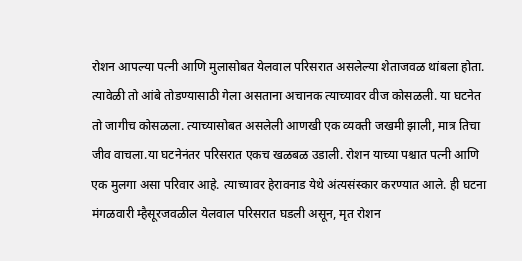रोशन आपल्या पत्नी आणि मुलासोबत येलवाल परिसरात असलेल्या शेताजवळ थांबला होता. त्यावेळी तो आंबे तोडण्यासाठी गेला असताना अचानक त्याच्यावर वीज कोसळली. या घटनेत तो जागीच कोसळला. त्याच्यासोबत असलेली आणखी एक व्यक्ती जखमी झाली, मात्र तिचा जीव वाचला.या घटनेनंतर परिसरात एकच खळबळ उडाली. रोशन याच्या पश्चात पत्नी आणि एक मुलगा असा परिवार आहे. त्याच्यावर हेरावनाड येथे अंत्यसंस्कार करण्यात आले. ही घटना मंगळवारी म्हैसूरजवळील येलवाल परिसरात घडली असून, मृत रोशन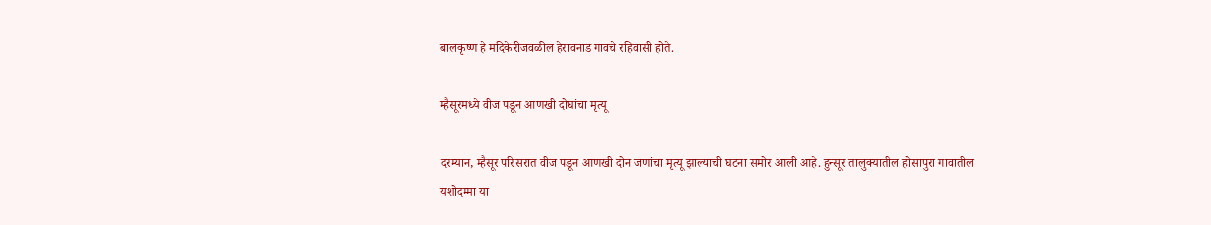बालकृष्ण हे मदिकेरीजवळील हेरावनाड गावचे रहिवासी होते.

म्हैसूरमध्ये वीज पडून आणखी दोघांचा मृत्यू

दरम्यान, म्हैसूर परिसरात वीज पडून आणखी दोन जणांचा मृत्यू झाल्याची घटना समोर आली आहे. हुन्सूर तालुक्यातील होसापुरा गावातील यशोदम्मा या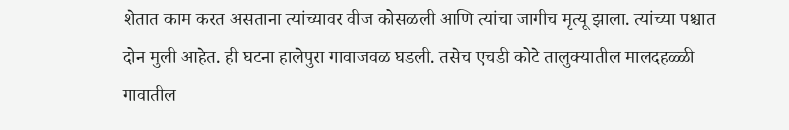शेतात काम करत असताना त्यांच्यावर वीज कोसळली आणि त्यांचा जागीच मृत्यू झाला. त्यांच्या पश्चात दोन मुली आहेत. ही घटना हालेपुरा गावाजवळ घडली. तसेच एचडी कोटे तालुक्यातील मालदहळ्ळी गावातील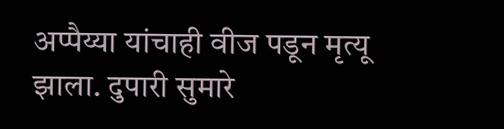अप्पैय्या यांचाही वीज पडून मृत्यू झाला. दुपारी सुमारे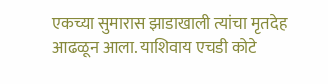एकच्या सुमारास झाडाखाली त्यांचा मृतदेह आढळून आला. याशिवाय एचडी कोटे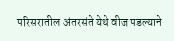परिसरातील अंतरसंते येथे वीज पडल्याने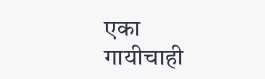एका गायीचाही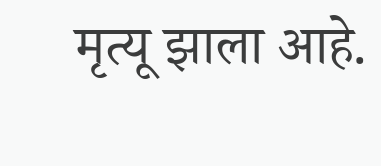मृत्यू झाला आहे.